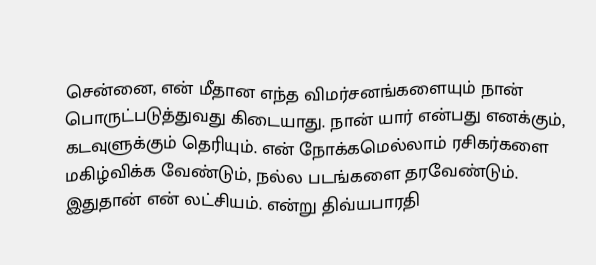சென்னை, என் மீதான எந்த விமர்சனங்களையும் நான் பொருட்படுத்துவது கிடையாது. நான் யார் என்பது எனக்கும், கடவுளுக்கும் தெரியும். என் நோக்கமெல்லாம் ரசிகர்களை மகிழ்விக்க வேண்டும், நல்ல படங்களை தரவேண்டும். இதுதான் என் லட்சியம். என்று திவ்யபாரதி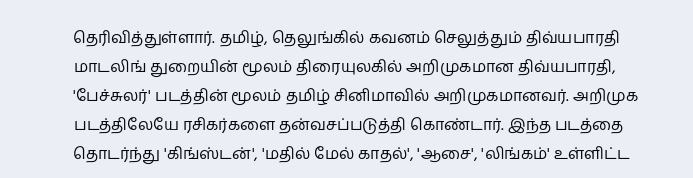தெரிவித்துள்ளார். தமிழ், தெலுங்கில் கவனம் செலுத்தும் திவ்யபாரதி மாடலிங் துறையின் மூலம் திரையுலகில் அறிமுகமான திவ்யபாரதி, 'பேச்சுலர்' படத்தின் மூலம் தமிழ் சினிமாவில் அறிமுகமானவர். அறிமுக படத்திலேயே ரசிகர்களை தன்வசப்படுத்தி கொண்டார். இந்த படத்தை தொடர்ந்து 'கிங்ஸ்டன்', 'மதில் மேல் காதல்', 'ஆசை', 'லிங்கம்' உள்ளிட்ட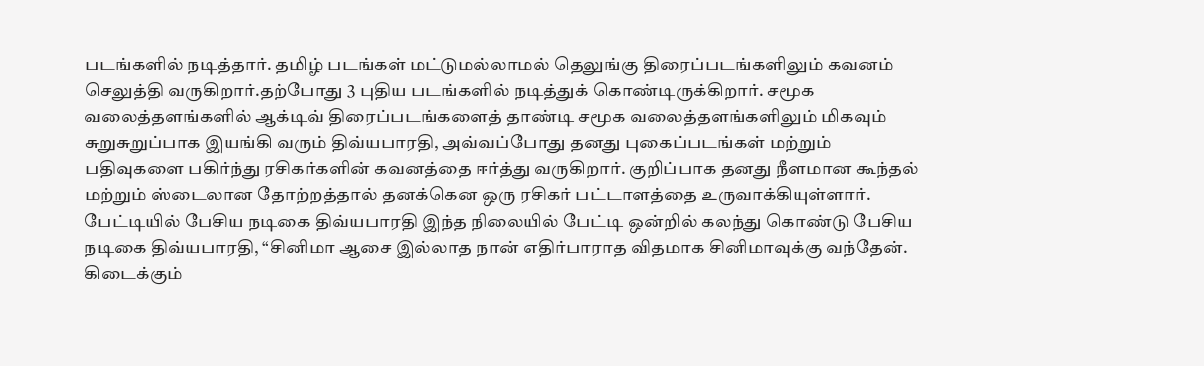படங்களில் நடித்தார். தமிழ் படங்கள் மட்டுமல்லாமல் தெலுங்கு திரைப்படங்களிலும் கவனம் செலுத்தி வருகிறார்.தற்போது 3 புதிய படங்களில் நடித்துக் கொண்டிருக்கிறார். சமூக வலைத்தளங்களில் ஆக்டிவ் திரைப்படங்களைத் தாண்டி சமூக வலைத்தளங்களிலும் மிகவும் சுறுசுறுப்பாக இயங்கி வரும் திவ்யபாரதி, அவ்வப்போது தனது புகைப்படங்கள் மற்றும் பதிவுகளை பகிர்ந்து ரசிகர்களின் கவனத்தை ஈர்த்து வருகிறார். குறிப்பாக தனது நீளமான கூந்தல் மற்றும் ஸ்டைலான தோற்றத்தால் தனக்கென ஒரு ரசிகர் பட்டாளத்தை உருவாக்கியுள்ளார். பேட்டியில் பேசிய நடிகை திவ்யபாரதி இந்த நிலையில் பேட்டி ஒன்றில் கலந்து கொண்டு பேசிய நடிகை திவ்யபாரதி, “சினிமா ஆசை இல்லாத நான் எதிர்பாராத விதமாக சினிமாவுக்கு வந்தேன். கிடைக்கும்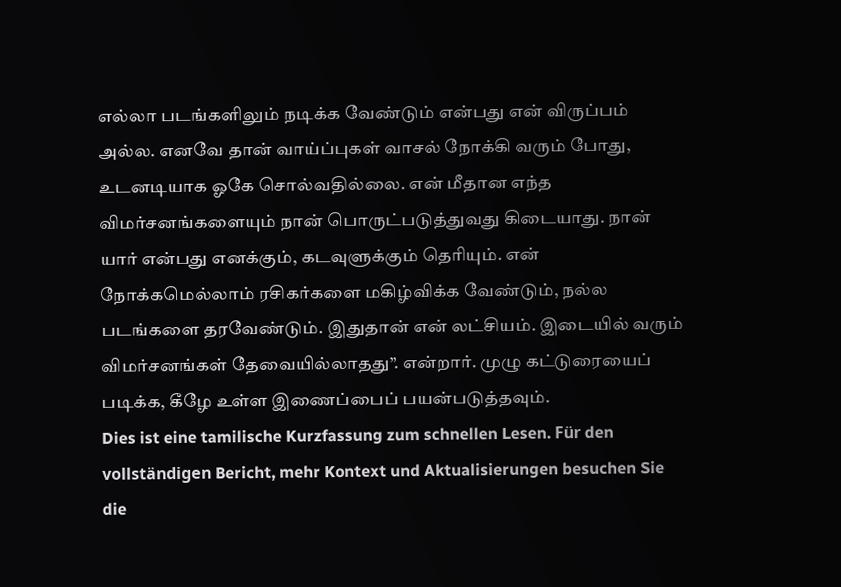எல்லா படங்களிலும் நடிக்க வேண்டும் என்பது என் விருப்பம் அல்ல. எனவே தான் வாய்ப்புகள் வாசல் நோக்கி வரும் போது, உடனடியாக ஓகே சொல்வதில்லை. என் மீதான எந்த விமர்சனங்களையும் நான் பொருட்படுத்துவது கிடையாது. நான் யார் என்பது எனக்கும், கடவுளுக்கும் தெரியும். என் நோக்கமெல்லாம் ரசிகர்களை மகிழ்விக்க வேண்டும், நல்ல படங்களை தரவேண்டும். இதுதான் என் லட்சியம். இடையில் வரும் விமர்சனங்கள் தேவையில்லாதது”. என்றார். முழு கட்டுரையைப் படிக்க, கீழே உள்ள இணைப்பைப் பயன்படுத்தவும்.
Dies ist eine tamilische Kurzfassung zum schnellen Lesen. Für den vollständigen Bericht, mehr Kontext und Aktualisierungen besuchen Sie die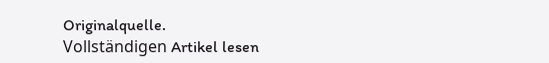Originalquelle.
Vollständigen Artikel lesen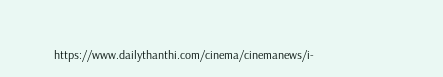https://www.dailythanthi.com/cinema/cinemanews/i-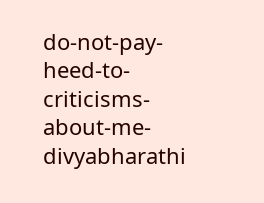do-not-pay-heed-to-criticisms-about-me-divyabharathi